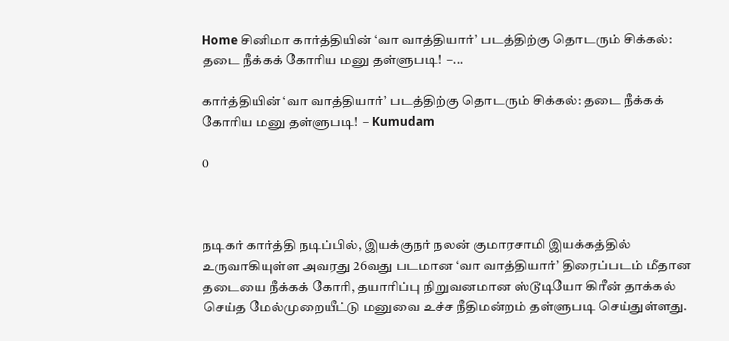Home சினிமா கார்த்தியின் ‘வா வாத்தியார்’ படத்திற்கு தொடரும் சிக்கல்: தடை நீக்கக் கோரிய மனு தள்ளுபடி!  –...

கார்த்தியின் ‘வா வாத்தியார்’ படத்திற்கு தொடரும் சிக்கல்: தடை நீக்கக் கோரிய மனு தள்ளுபடி!  – Kumudam

0



நடிகர் கார்த்தி நடிப்பில், இயக்குநர் நலன் குமாரசாமி இயக்கத்தில் உருவாகியுள்ள அவரது 26வது படமான ‘வா வாத்தியார்’ திரைப்படம் மீதான தடையை நீக்கக் கோரி, தயாரிப்பு நிறுவனமான ஸ்டூடியோ கிரீன் தாக்கல் செய்த மேல்முறையீட்டு மனுவை உச்ச நீதிமன்றம் தள்ளுபடி செய்துள்ளது.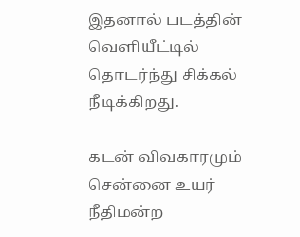இதனால் படத்தின் வெளியீட்டில் தொடர்ந்து சிக்கல் நீடிக்கிறது.

கடன் விவகாரமும் சென்னை உயர் நீதிமன்ற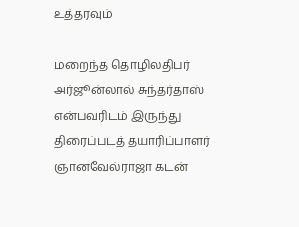உத்தரவும்

மறைந்த தொழிலதிபர் அர்ஜூன்லால் சுந்தர்தாஸ் என்பவரிடம் இருந்து திரைப்படத் தயாரிப்பாளர் ஞானவேல்ராஜா கடன்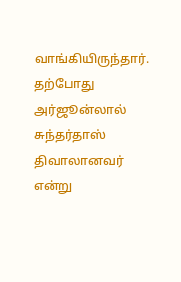வாங்கியிருந்தார். தற்போது அர்ஜூன்லால் சுந்தர்தாஸ் திவாலானவர் என்று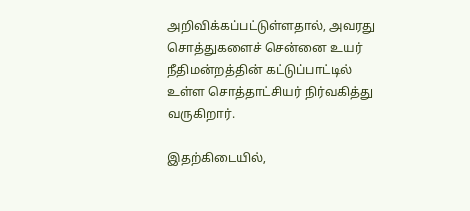அறிவிக்கப்பட்டுள்ளதால், அவரது சொத்துகளைச் சென்னை உயர் நீதிமன்றத்தின் கட்டுப்பாட்டில் உள்ள சொத்தாட்சியர் நிர்வகித்து வருகிறார்.

இதற்கிடையில்,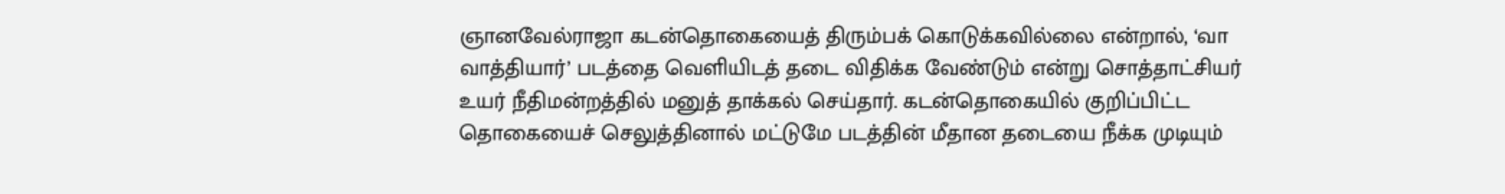ஞானவேல்ராஜா கடன்தொகையைத் திரும்பக் கொடுக்கவில்லை என்றால், ‘வா வாத்தியார்’ படத்தை வெளியிடத் தடை விதிக்க வேண்டும் என்று சொத்தாட்சியர் உயர் நீதிமன்றத்தில் மனுத் தாக்கல் செய்தார். கடன்தொகையில் குறிப்பிட்ட தொகையைச் செலுத்தினால் மட்டுமே படத்தின் மீதான தடையை நீக்க முடியும்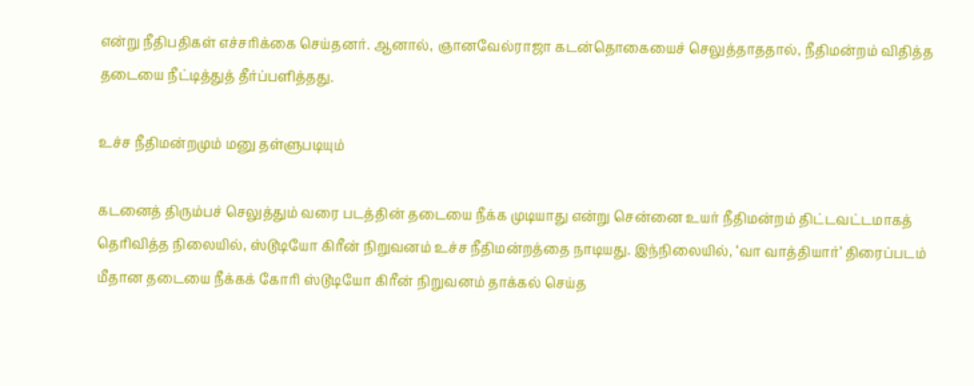என்று நீதிபதிகள் எச்சரிக்கை செய்தனர். ஆனால், ஞானவேல்ராஜா கடன்தொகையைச் செலுத்தாததால், நீதிமன்றம் விதித்த தடையை நீட்டித்துத் தீர்ப்பளித்தது.

உச்ச நீதிமன்றமும் மனு தள்ளுபடியும்

கடனைத் திரும்பச் செலுத்தும் வரை படத்தின் தடையை நீக்க முடியாது என்று சென்னை உயர் நீதிமன்றம் திட்டவட்டமாகத் தெரிவித்த நிலையில், ஸ்டூடியோ கிரீன் நிறுவனம் உச்ச நீதிமன்றத்தை நாடியது. இந்நிலையில், ‘வா வாத்தியார்’ திரைப்படம் மீதான தடையை நீக்கக் கோரி ஸ்டூடியோ கிரீன் நிறுவனம் தாக்கல் செய்த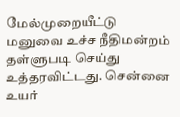மேல்முறையீட்டு மனுவை உச்ச நீதிமன்றம் தள்ளுபடி செய்து உத்தரவிட்டது. சென்னை உயர்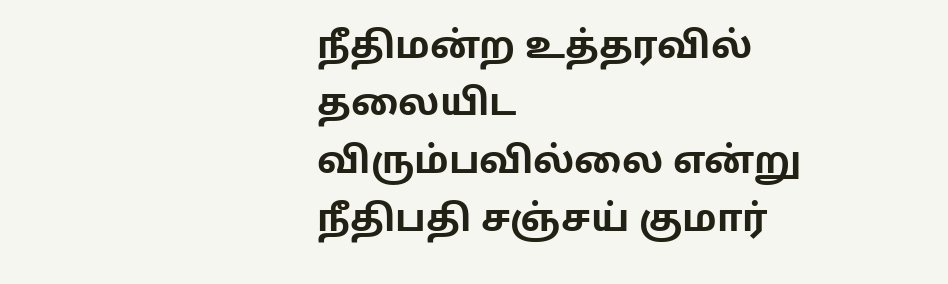நீதிமன்ற உத்தரவில் தலையிட விரும்பவில்லை என்று நீதிபதி சஞ்சய் குமார்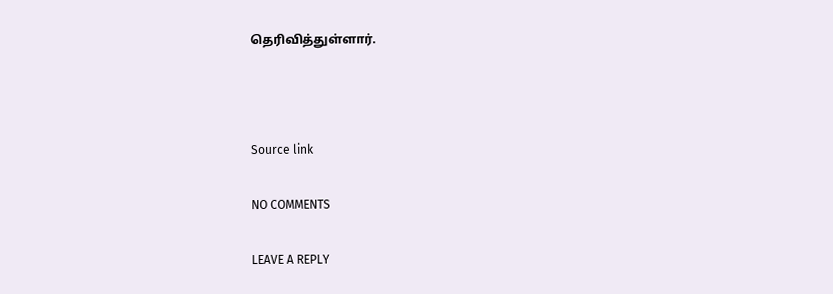தெரிவித்துள்ளார்.



Source link

NO COMMENTS

LEAVE A REPLY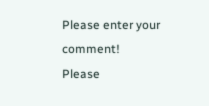Please enter your comment!
Please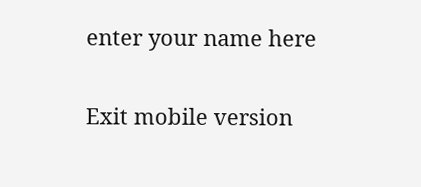enter your name here

Exit mobile version